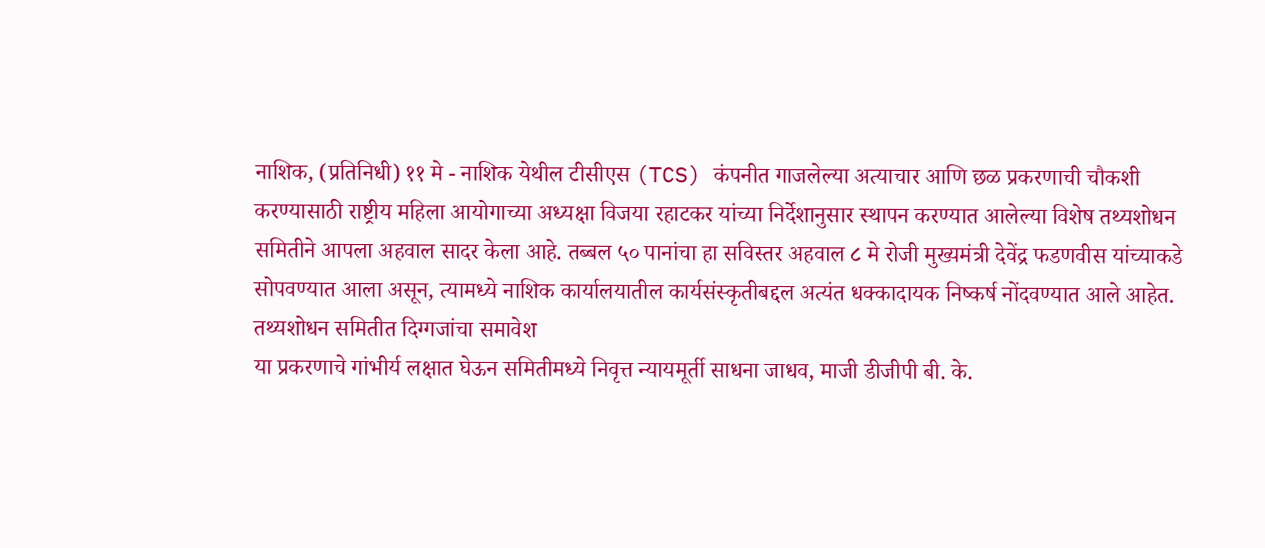नाशिक, (प्रतिनिधी) ११ मे - नाशिक येथील टीसीएस (TCS) कंपनीत गाजलेल्या अत्याचार आणि छळ प्रकरणाची चौकशी करण्यासाठी राष्ट्रीय महिला आयोगाच्या अध्यक्षा विजया रहाटकर यांच्या निर्देशानुसार स्थापन करण्यात आलेल्या विशेष तथ्यशोधन समितीने आपला अहवाल सादर केला आहे. तब्बल ५० पानांचा हा सविस्तर अहवाल ८ मे रोजी मुख्यमंत्री देवेंद्र फडणवीस यांच्याकडे सोपवण्यात आला असून, त्यामध्ये नाशिक कार्यालयातील कार्यसंस्कृतीबद्दल अत्यंत धक्कादायक निष्कर्ष नोंदवण्यात आले आहेत.
तथ्यशोधन समितीत दिग्गजांचा समावेश
या प्रकरणाचे गांभीर्य लक्षात घेऊन समितीमध्ये निवृत्त न्यायमूर्ती साधना जाधव, माजी डीजीपी बी. के.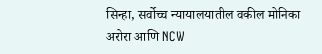सिन्हा, सर्वोच्च न्यायालयातील वकील मोनिका अरोरा आणि NCW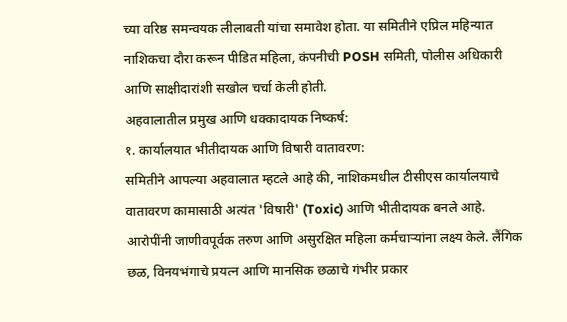च्या वरिष्ठ समन्वयक लीलाबती यांचा समावेश होता. या समितीने एप्रिल महिन्यात नाशिकचा दौरा करून पीडित महिला, कंपनीची POSH समिती, पोलीस अधिकारी आणि साक्षीदारांशी सखोल चर्चा केली होती.
अहवालातील प्रमुख आणि धक्कादायक निष्कर्ष:
१. कार्यालयात भीतीदायक आणि विषारी वातावरण:
समितीने आपल्या अहवालात म्हटले आहे की, नाशिकमधील टीसीएस कार्यालयाचे वातावरण कामासाठी अत्यंत 'विषारी' (Toxic) आणि भीतीदायक बनले आहे. आरोपींनी जाणीवपूर्वक तरुण आणि असुरक्षित महिला कर्मचाऱ्यांना लक्ष्य केले. लैंगिक छळ, विनयभंगाचे प्रयत्न आणि मानसिक छळाचे गंभीर प्रकार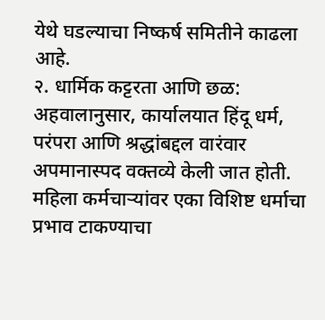येथे घडल्याचा निष्कर्ष समितीने काढला आहे.
२. धार्मिक कट्टरता आणि छळ:
अहवालानुसार, कार्यालयात हिंदू धर्म, परंपरा आणि श्रद्धांबद्दल वारंवार अपमानास्पद वक्तव्ये केली जात होती. महिला कर्मचाऱ्यांवर एका विशिष्ट धर्माचा प्रभाव टाकण्याचा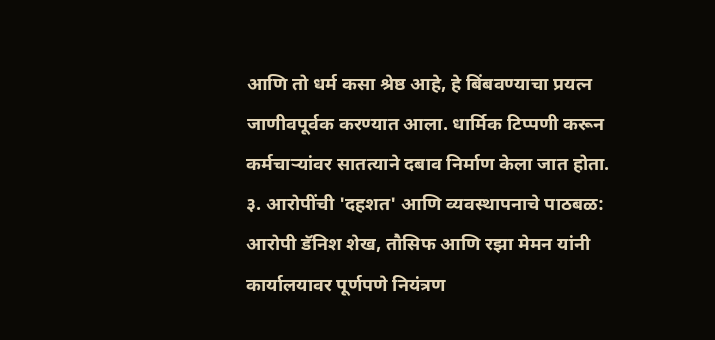आणि तो धर्म कसा श्रेष्ठ आहे, हे बिंबवण्याचा प्रयत्न जाणीवपूर्वक करण्यात आला. धार्मिक टिप्पणी करून कर्मचाऱ्यांवर सातत्याने दबाव निर्माण केला जात होता.
३. आरोपींची 'दहशत' आणि व्यवस्थापनाचे पाठबळ:
आरोपी डॅनिश शेख, तौसिफ आणि रझा मेमन यांनी कार्यालयावर पूर्णपणे नियंत्रण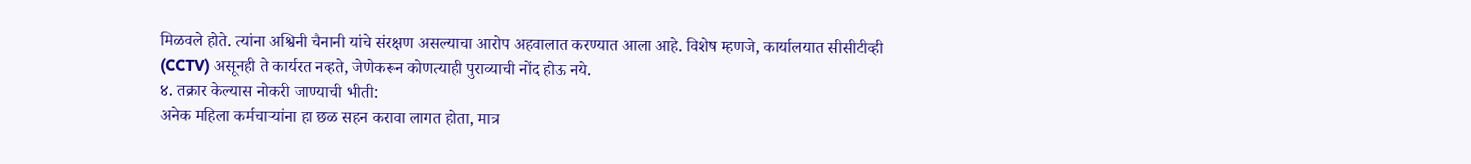मिळवले होते. त्यांना अश्विनी चैनानी यांचे संरक्षण असल्याचा आरोप अहवालात करण्यात आला आहे. विशेष म्हणजे, कार्यालयात सीसीटीव्ही (CCTV) असूनही ते कार्यरत नव्हते, जेणेकरून कोणत्याही पुराव्याची नोंद होऊ नये.
४. तक्रार केल्यास नोकरी जाण्याची भीती:
अनेक महिला कर्मचाऱ्यांना हा छळ सहन करावा लागत होता, मात्र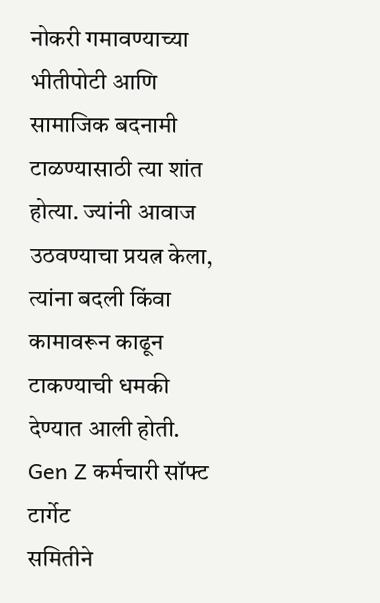नोकरी गमावण्याच्या भीतीपोटी आणि सामाजिक बदनामी टाळण्यासाठी त्या शांत होत्या. ज्यांनी आवाज उठवण्याचा प्रयत्न केला, त्यांना बदली किंवा कामावरून काढून टाकण्याची धमकी देण्यात आली होती.
Gen Z कर्मचारी सॉफ्ट टार्गेट
समितीने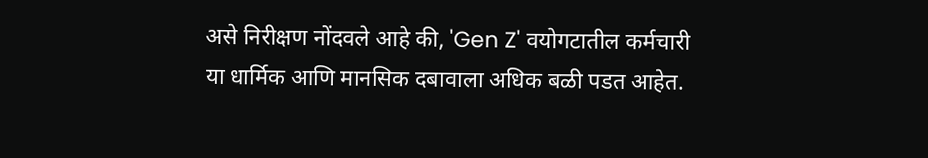असे निरीक्षण नोंदवले आहे की, 'Gen Z' वयोगटातील कर्मचारी या धार्मिक आणि मानसिक दबावाला अधिक बळी पडत आहेत.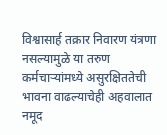विश्वासार्ह तक्रार निवारण यंत्रणा नसल्यामुळे या तरुण कर्मचाऱ्यांमध्ये असुरक्षिततेची भावना वाढल्याचेही अहवालात नमूद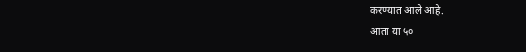करण्यात आले आहे.
आता या ५०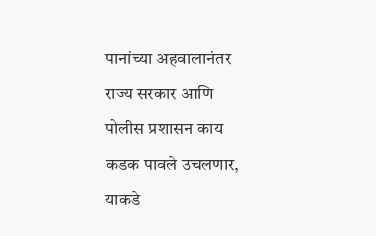पानांच्या अहवालानंतर राज्य सरकार आणि पोलीस प्रशासन काय कडक पावले उचलणार, याकडे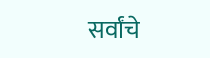सर्वांचे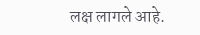लक्ष लागले आहे.